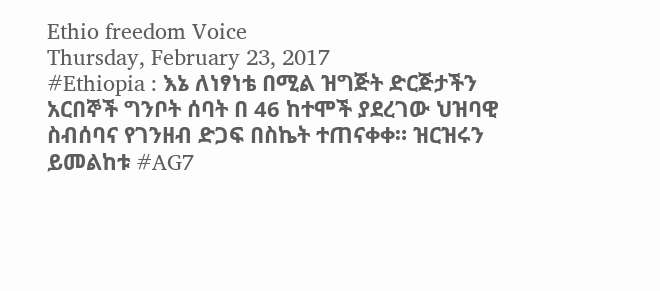Ethio freedom Voice
Thursday, February 23, 2017
#Ethiopia : እኔ ለነፃነቴ በሚል ዝግጅት ድርጅታችን አርበኞች ግንቦት ሰባት በ 46 ከተሞች ያደረገው ህዝባዊ ስብሰባና የገንዘብ ድጋፍ በስኬት ተጠናቀቀ። ዝርዝሩን ይመልከቱ #AG7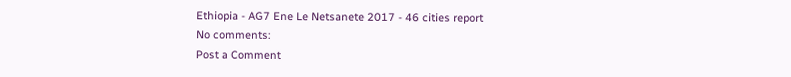Ethiopia - AG7 Ene Le Netsanete 2017 - 46 cities report
No comments:
Post a Comment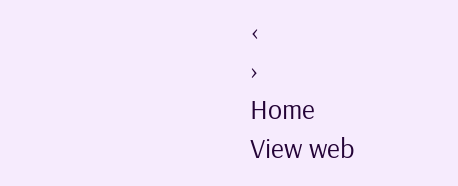‹
›
Home
View web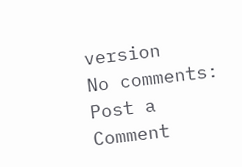version
No comments:
Post a Comment